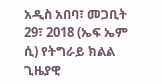አዲስ አበባ፣ መጋቢት 29፣ 2018 (ኤፍ ኤም ሲ) የትግራይ ክልል ጊዜያዊ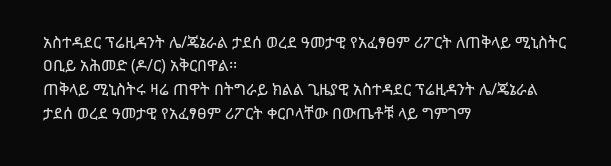አስተዳደር ፕሬዚዳንት ሌ/ጄኔራል ታደሰ ወረደ ዓመታዊ የአፈፃፀም ሪፖርት ለጠቅላይ ሚኒስትር ዐቢይ አሕመድ (ዶ/ር) አቅርበዋል፡፡
ጠቅላይ ሚኒስትሩ ዛሬ ጠዋት በትግራይ ክልል ጊዜያዊ አስተዳደር ፕሬዚዳንት ሌ/ጄኔራል ታደሰ ወረደ ዓመታዊ የአፈፃፀም ሪፖርት ቀርቦላቸው በውጤቶቹ ላይ ግምገማ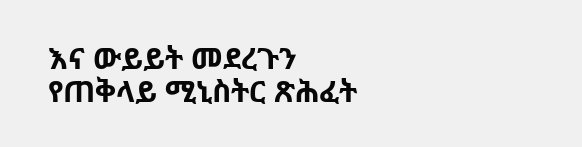እና ውይይት መደረጉን የጠቅላይ ሚኒስትር ጽሕፈት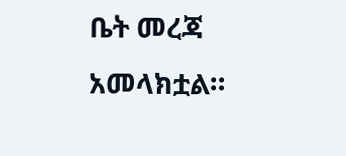ቤት መረጃ አመላክቷል።